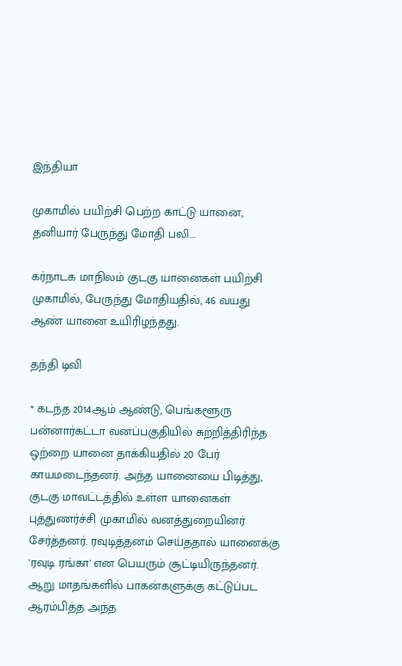இந்தியா

முகாமில் பயிற்சி பெற்ற காட்டு யானை, தனியார் பேருந்து மோதி பலி...

கர்நாடக மாநிலம் குடகு யானைகள் பயிற்சி முகாமில், பேருந்து மோதியதில், 46 வயது ஆண் யானை உயிரிழந்தது.

தந்தி டிவி

* கடந்த 2014ஆம் ஆண்டு, பெங்களூரு பன்னார்கட்டா வனப்பகுதியில் சுற்றித்திரிந்த ஒற்றை யானை தாக்கியதில் 20 பேர் காயமடைந்தனர். அந்த யானையை பிடித்து, குடகு மாவட்டத்தில் உள்ள யானைகள் புத்துணர்ச்சி முகாமில் வனத்துறையினர் சேர்த்தனர். ரவுடித்தனம் செய்ததால் யானைக்கு 'ரவுடி ரங்கா' என பெயரும் சூட்டியிருந்தனர். ஆறு மாதங்களில் பாகன்களுக்கு கட்டுப்பட ஆரம்பித்த அந்த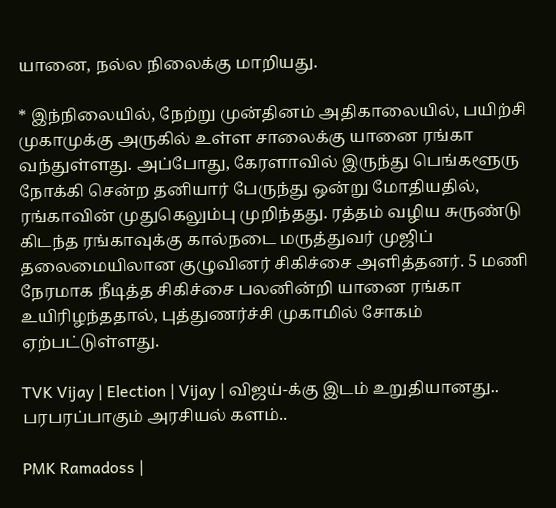யானை, நல்ல நிலைக்கு மாறியது.

* இந்நிலையில், நேற்று முன்தினம் அதிகாலையில், பயிற்சி முகாமுக்கு அருகில் உள்ள சாலைக்கு யானை ரங்கா வந்துள்ளது. அப்போது, கேரளாவில் இருந்து பெங்களூரு நோக்கி சென்ற தனியார் பேருந்து ஒன்று மோதியதில், ரங்காவின் முதுகெலும்பு முறிந்தது. ரத்தம் வழிய சுருண்டு கிடந்த ரங்காவுக்கு கால்நடை மருத்துவர் முஜிப் தலைமையிலான குழுவினர் சிகிச்சை அளித்தனர். 5 மணி நேரமாக நீடித்த சிகிச்சை பலனின்றி யானை ரங்கா உயிரிழந்ததால், புத்துணர்ச்சி முகாமில் சோகம் ஏற்பட்டுள்ளது.

TVK Vijay | Election | Vijay | விஜய்-க்கு இடம் உறுதியானது.. பரபரப்பாகும் அரசியல் களம்..

PMK Ramadoss |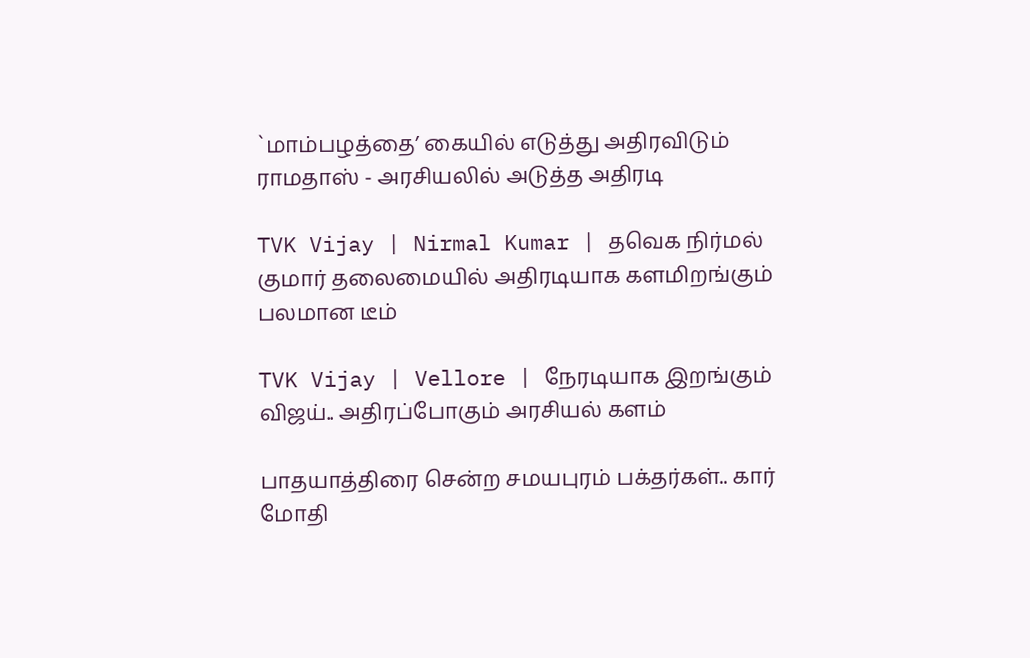`மாம்பழத்தை’ கையில் எடுத்து அதிரவிடும் ராமதாஸ் - அரசியலில் அடுத்த அதிரடி

TVK Vijay | Nirmal Kumar | தவெக நிர்மல் குமார் தலைமையில் அதிரடியாக களமிறங்கும் பலமான டீம்

TVK Vijay | Vellore | நேரடியாக இறங்கும் விஜய்.. அதிரப்போகும் அரசியல் களம்

பாதயாத்திரை சென்ற சமயபுரம் பக்தர்கள்.. கார் மோதி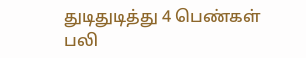துடிதுடித்து 4 பெண்கள் பலி